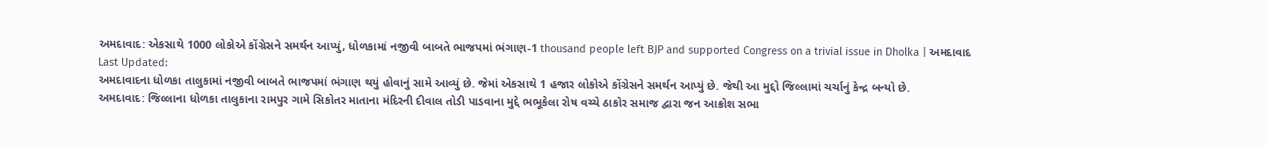અમદાવાદ: એકસાથે 1000 લોકોએ કોંગ્રેસને સમર્થન આપ્યું, ધોળકામાં નજીવી બાબતે ભાજપમાં ભંગાણ-1 thousand people left BJP and supported Congress on a trivial issue in Dholka | અમદાવાદ
Last Updated:
અમદાવાદના ધોળકા તાલુકામાં નજીવી બાબતે ભાજપમાં ભંગાણ થયું હોવાનું સામે આવ્યું છે. જેમાં એકસાથે 1 હજાર લોકોએ કોંગ્રેસને સમર્થન આપ્યું છે. જેથી આ મુદ્દો જિલ્લામાં ચર્ચાનું કેન્દ્ર બન્યો છે.
અમદાવાદ: જિલ્લાના ધોળકા તાલુકાના રામપુર ગામે સિકોતર માતાના મંદિરની દીવાલ તોડી પાડવાના મુદ્દે ભભૂકેલા રોષ વચ્ચે ઠાકોર સમાજ દ્વારા જન આક્રોશ સભા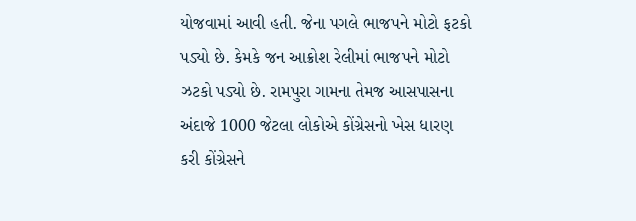યોજવામાં આવી હતી. જેના પગલે ભાજપને મોટો ફટકો પડ્યો છે. કેમકે જન આક્રોશ રેલીમાં ભાજપને મોટો ઝટકો પડ્યો છે. રામપુરા ગામના તેમજ આસપાસના અંદાજે 1000 જેટલા લોકોએ કોંગ્રેસનો ખેસ ધારણ કરી કોંગ્રેસને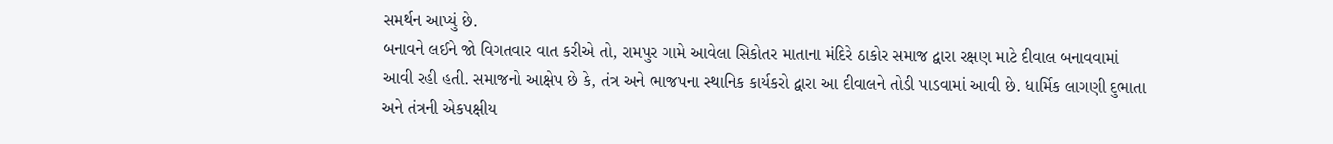સમર્થન આપ્યું છે.
બનાવને લઈને જો વિગતવાર વાત કરીએ તો, રામપુર ગામે આવેલા સિકોતર માતાના મંદિરે ઠાકોર સમાજ દ્વારા રક્ષણ માટે દીવાલ બનાવવામાં આવી રહી હતી. સમાજનો આક્ષેપ છે કે, તંત્ર અને ભાજપના સ્થાનિક કાર્યકરો દ્વારા આ દીવાલને તોડી પાડવામાં આવી છે. ધાર્મિક લાગણી દુભાતા અને તંત્રની એકપક્ષીય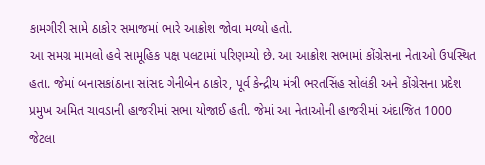કામગીરી સામે ઠાકોર સમાજમાં ભારે આક્રોશ જોવા મળ્યો હતો.
આ સમગ્ર મામલો હવે સામૂહિક પક્ષ પલટામાં પરિણમ્યો છે. આ આક્રોશ સભામાં કોંગ્રેસના નેતાઓ ઉપસ્થિત હતા. જેમાં બનાસકાંઠાના સાંસદ ગેનીબેન ઠાકોર, પૂર્વ કેન્દ્રીય મંત્રી ભરતસિંહ સોલંકી અને કોંગ્રેસના પ્રદેશ પ્રમુખ અમિત ચાવડાની હાજરીમાં સભા યોજાઈ હતી. જેમાં આ નેતાઓની હાજરીમાં અંદાજિત 1000 જેટલા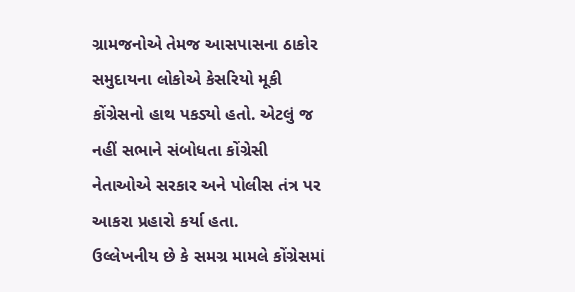ગ્રામજનોએ તેમજ આસપાસના ઠાકોર સમુદાયના લોકોએ કેસરિયો મૂકી કોંગ્રેસનો હાથ પકડ્યો હતો. એટલું જ નહીં સભાને સંબોધતા કોંગ્રેસી નેતાઓએ સરકાર અને પોલીસ તંત્ર પર આકરા પ્રહારો કર્યા હતા.
ઉલ્લેખનીય છે કે સમગ્ર મામલે કોંગ્રેસમાં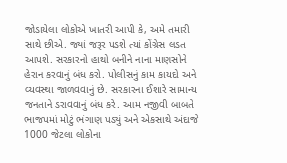જોડાયેલા લોકોએ ખાતરી આપી કે, અમે તમારી સાથે છીએ. જ્યાં જરૂર પડશે ત્યાં કોંગ્રેસ લડત આપશે. સરકારનો હાથો બનીને નાના માણસોને હેરાન કરવાનું બંધ કરો. પોલીસનું કામ કાયદો અને વ્યવસ્થા જાળવવાનું છે. સરકારના ઈશારે સામાન્ય જનતાને ડરાવવાનું બંધ કરે. આમ નજીવી બાબતે ભાજપમાં મોટું ભંગાણ પડ્યું અને એકસાથે અંદાજે 1000 જેટલા લોકોના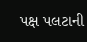પક્ષ પલટાની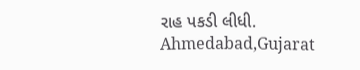રાહ પકડી લીધી.
Ahmedabad,Gujarat